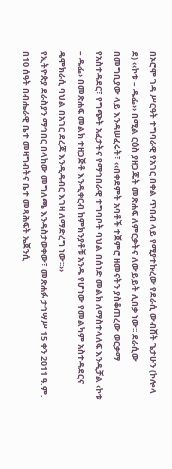በኦሮሞ ገዳ ሥርዓት ተግባራዊ የአገር በቀል ጥበብ ላይ የሚያተኩረው የደራሲ ውብሸት ጌታሁን (ኮሎላ ደ) ‹‹ኮቱ – ዱፌ›› በሚል ርዕስ ያዘጋጁት መጽሐፍ ለምርቃትና ለውይይት ሊበቃ ነው፡፡ ደራሲው በመግቢያው ላይ እንዳሠፈሩት፣ ‹‹በቀደምት አባቶች ተጀምሮ ዘመናትን ያስቆጠረው ወርቃማ የአስተዳደር፣ የግጭት አፈታትና የማኅበራዊ ተግባቦት ባህል በሰነድ መልክ ለማስተላለፍ እንዲቻል ‹ኮቱ – ዱፌ› በመጽሐፍ መልክ ተዘጋጅቶ እንዲቀርብ ከምክንያቶቹ አንዱ የሆነው የመልካም አስተዳደርና ዴሞክራሲ ባህል በአገር ደረጃ እንዲዳብር እገዛ ለማድረግ ነው፡፡››
የኢትዮጵያ ደራስያን ማኅበር በላከው መግለጫ እንዳስታወቀው፣ መጽሐፉ ታኅሣሥ 15 ቀን 2011 ዓ.ም. በ10 ሰዓት በብሔራዊ ቤተ መዛግብትና ቤተ መጻሕፍት ኤጀንሲ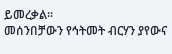ይመረቃል፡፡
መሰንበቻውን የኅትመት ብርሃን ያየውና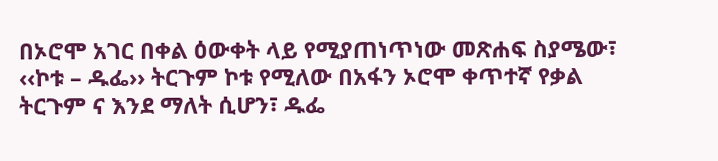በኦሮሞ አገር በቀል ዕውቀት ላይ የሚያጠነጥነው መጽሐፍ ስያሜው፣ ‹‹ኮቱ – ዱፌ›› ትርጉም ኮቱ የሚለው በአፋን ኦሮሞ ቀጥተኛ የቃል ትርጉም ና እንደ ማለት ሲሆን፣ ዱፌ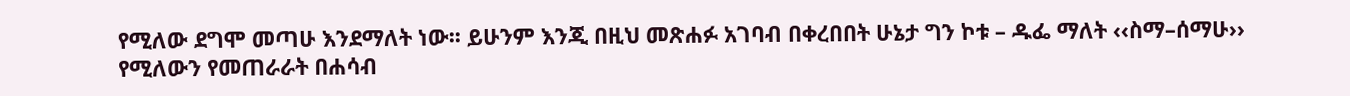የሚለው ደግሞ መጣሁ እንደማለት ነው፡፡ ይሁንም እንጂ በዚህ መጽሐፉ አገባብ በቀረበበት ሁኔታ ግን ኮቱ – ዱፌ ማለት ‹‹ስማ–ሰማሁ›› የሚለውን የመጠራራት በሐሳብ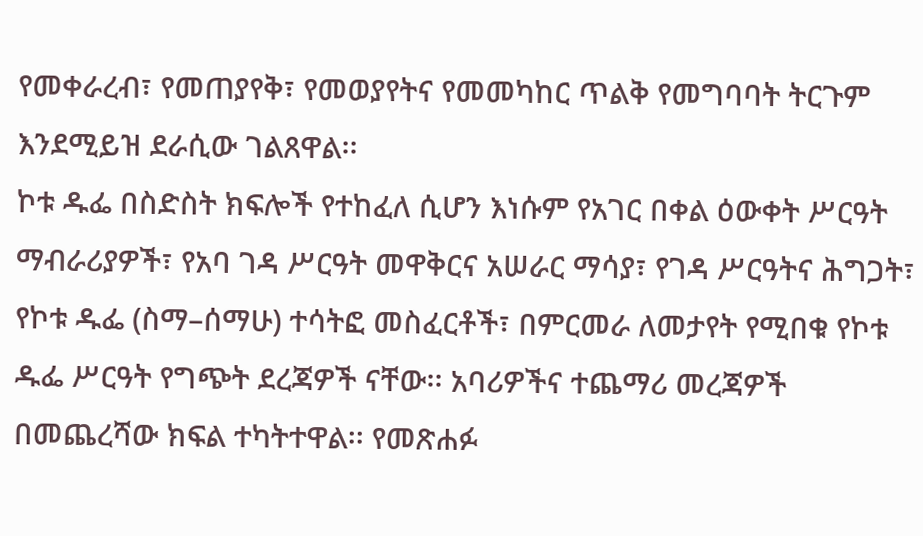የመቀራረብ፣ የመጠያየቅ፣ የመወያየትና የመመካከር ጥልቅ የመግባባት ትርጉም እንደሚይዝ ደራሲው ገልጸዋል፡፡
ኮቱ ዱፌ በስድስት ክፍሎች የተከፈለ ሲሆን እነሱም የአገር በቀል ዕውቀት ሥርዓት ማብራሪያዎች፣ የአባ ገዳ ሥርዓት መዋቅርና አሠራር ማሳያ፣ የገዳ ሥርዓትና ሕግጋት፣ የኮቱ ዱፌ (ስማ–ሰማሁ) ተሳትፎ መስፈርቶች፣ በምርመራ ለመታየት የሚበቁ የኮቱ ዱፌ ሥርዓት የግጭት ደረጃዎች ናቸው፡፡ አባሪዎችና ተጨማሪ መረጃዎች በመጨረሻው ክፍል ተካትተዋል፡፡ የመጽሐፉ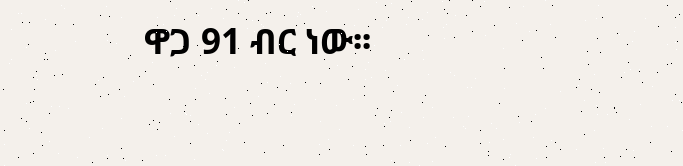ዋጋ 91 ብር ነው፡፡